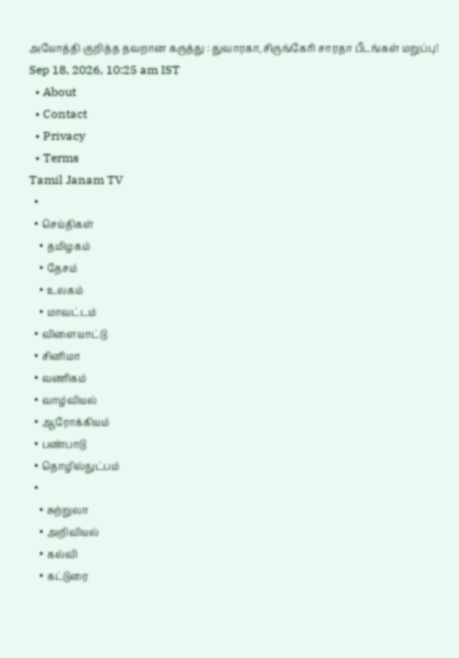அயோத்தி குறித்த தவறான கருத்து : துவாரகா,சிருங்கேரி சாரதா பீடங்கள் மறுப்பு!
Sep 18, 2026, 10:25 am IST
  • About
  • Contact
  • Privacy
  • Terms
Tamil Janam TV
  •
  • செய்திகள்
    • தமிழகம்
    • தேசம்
    • உலகம்
    • மாவட்டம்
  • விளையாட்டு
  • சினிமா
  • வணிகம்
  • வாழ்வியல்
  • ஆரோக்கியம்
  • பண்பாடு
  • தொழில்நுட்பம்
  •
    • சுற்றுலா
    • அறிவியல்
    • கல்வி
    • கட்டுரை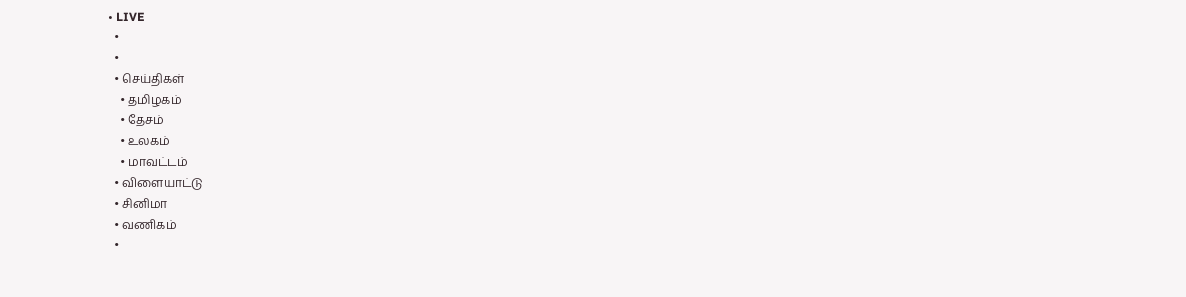• LIVE
  •
  •
  • செய்திகள்
    • தமிழகம்
    • தேசம்
    • உலகம்
    • மாவட்டம்
  • விளையாட்டு
  • சினிமா
  • வணிகம்
  •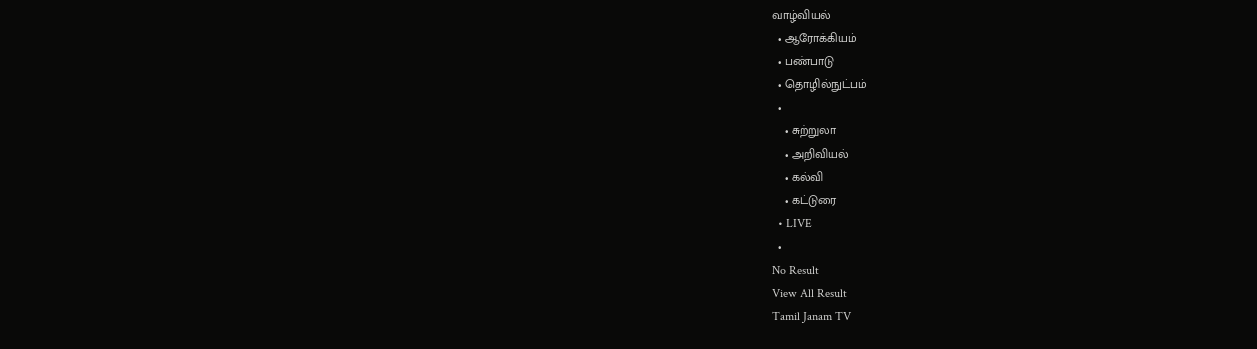வாழ்வியல்
  • ஆரோக்கியம்
  • பண்பாடு
  • தொழில்நுட்பம்
  •
    • சுற்றுலா
    • அறிவியல்
    • கல்வி
    • கட்டுரை
  • LIVE
  •
No Result
View All Result
Tamil Janam TV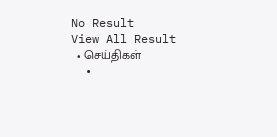No Result
View All Result
  • செய்திகள்
  •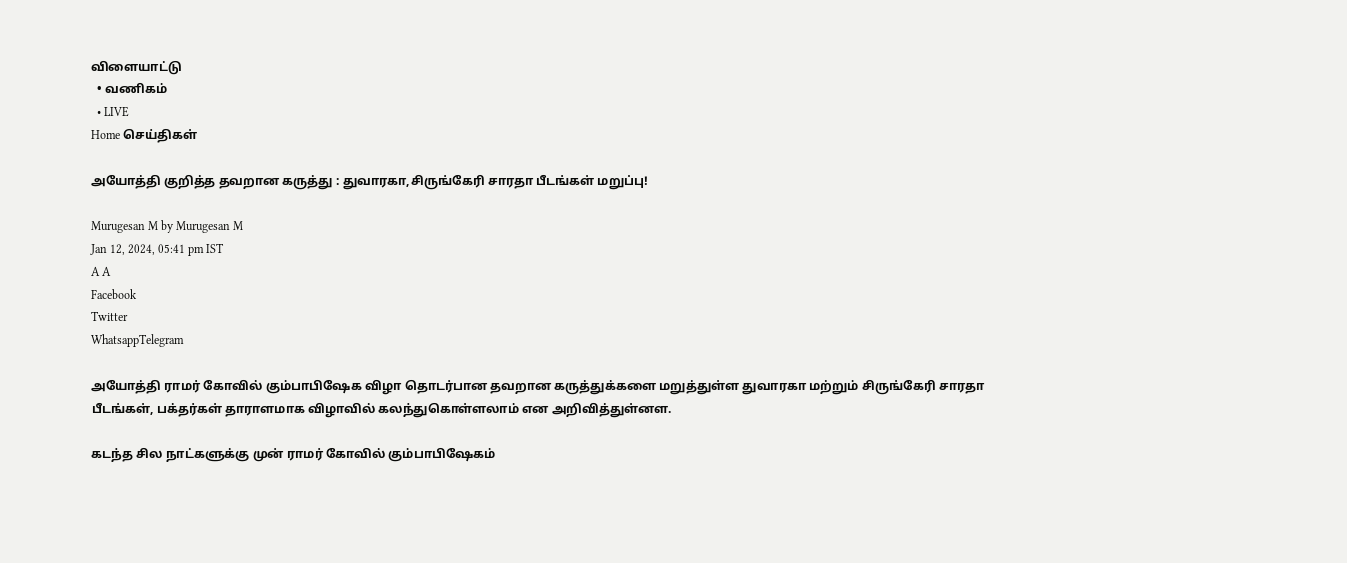விளையாட்டு
  • வணிகம்
  • LIVE
Home செய்திகள்

அயோத்தி குறித்த தவறான கருத்து : துவாரகா,சிருங்கேரி சாரதா பீடங்கள் மறுப்பு!

Murugesan M by Murugesan M
Jan 12, 2024, 05:41 pm IST
A A
Facebook
Twitter
WhatsappTelegram

அயோத்தி ராமர் கோவில் கும்பாபிஷேக விழா தொடர்பான தவறான கருத்துக்களை மறுத்துள்ள துவாரகா மற்றும் சிருங்கேரி சாரதா பீடங்கள், பக்தர்கள் தாராளமாக விழாவில் கலந்துகொள்ளலாம் என அறிவித்துள்னள.

கடந்த சில நாட்களுக்கு முன் ராமர் கோவில் கும்பாபிஷேகம்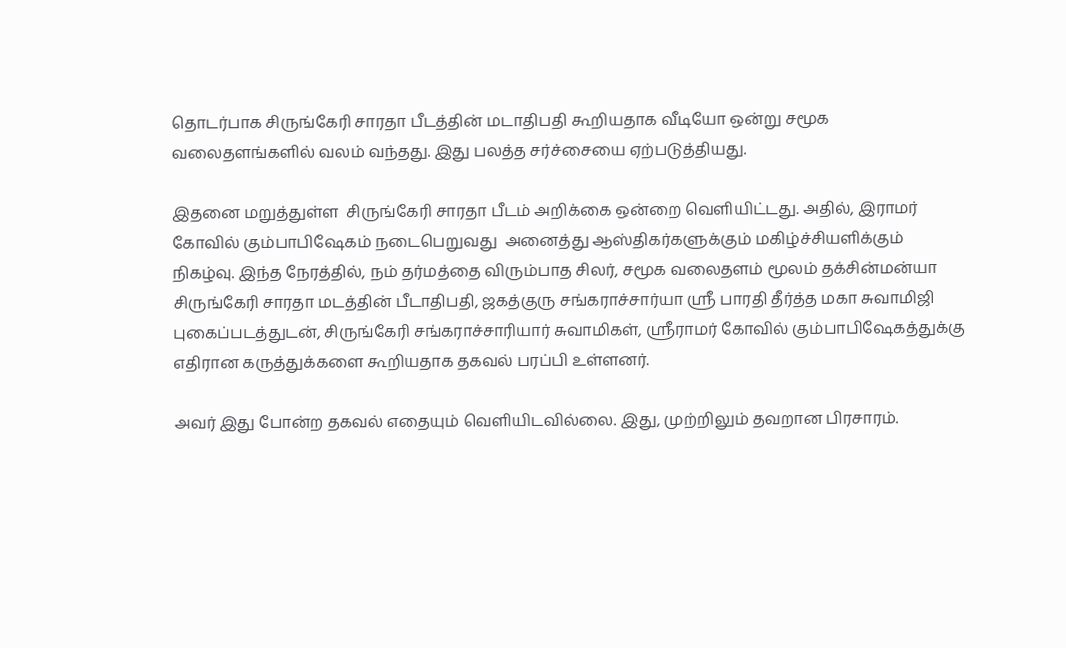தொடர்பாக சிருங்கேரி சாரதா பீடத்தின் மடாதிபதி கூறியதாக வீடியோ ஒன்று சமூக வலைதளங்களில் வலம் வந்தது. இது பலத்த சர்ச்சையை ஏற்படுத்தியது.

இதனை மறுத்துள்ள  சிருங்கேரி சாரதா பீடம் அறிக்கை ஒன்றை வெளியிட்டது. அதில், இராமர் கோவில் கும்பாபிஷேகம் நடைபெறுவது  அனைத்து ஆஸ்திகர்களுக்கும் மகிழ்ச்சியளிக்கும் நிகழ்வு. இந்த நேரத்தில், நம் தர்மத்தை விரும்பாத சிலர், சமூக வலைதளம் மூலம் தக்சின்மன்யா சிருங்கேரி சாரதா மடத்தின் பீடாதிபதி, ஜகத்குரு சங்கராச்சார்யா ஸ்ரீ பாரதி தீர்த்த மகா சுவாமிஜி புகைப்படத்துடன், சிருங்கேரி சங்கராச்சாரியார் சுவாமிகள், ஸ்ரீராமர் கோவில் கும்பாபிஷேகத்துக்கு எதிரான கருத்துக்களை கூறியதாக தகவல் பரப்பி உள்ளனர்.

அவர் இது போன்ற தகவல் எதையும் வெளியிடவில்லை. இது, முற்றிலும் தவறான பிரசாரம்.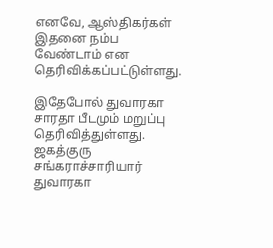எனவே, ஆஸ்திகர்கள் இதனை நம்ப வேண்டாம் என தெரிவிக்கப்பட்டுள்ளது.

இதேபோல் துவாரகா சாரதா பீடமும் மறுப்பு தெரிவித்துள்ளது. ஜகத்குரு சங்கராச்சாரியார் துவாரகா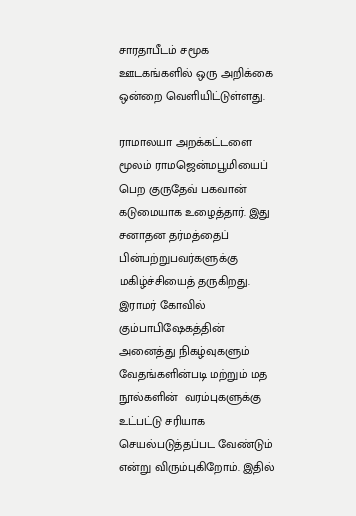சாரதாபீடம் சமூக ஊடகங்களில் ஒரு அறிக்கை ஒன்றை வெளியிட்டுள்ளது.

ராமாலயா அறக்கட்டளை மூலம் ராமஜென்மபூமியைப் பெற குருதேவ் பகவான் கடுமையாக உழைத்தார். இது சனாதன தர்மத்தைப் பின்பற்றுபவர்களுக்கு மகிழ்ச்சியைத் தருகிறது. இராமர் கோவில் கும்பாபிஷேகத்தின் அனைத்து நிகழ்வுகளும் வேதங்களின்படி மற்றும் மத நூல்களின்  வரம்புகளுக்கு உட்பட்டு சரியாக செயல்படுத்தப்பட வேண்டும் என்று விரும்புகிறோம். இதில்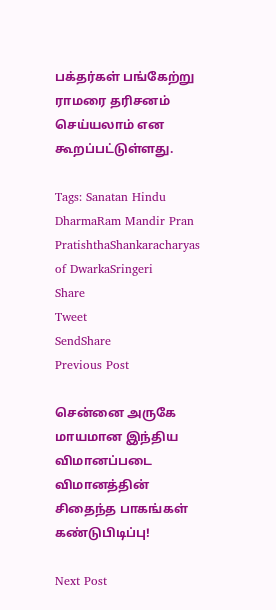பக்தர்கள் பங்கேற்று ராமரை தரிசனம் செய்யலாம் என கூறப்பட்டுள்ளது.

Tags: Sanatan Hindu DharmaRam Mandir Pran PratishthaShankaracharyas of DwarkaSringeri
Share
Tweet
SendShare
Previous Post

சென்னை அருகே மாயமான இந்திய விமானப்படை விமானத்தின் சிதைந்த பாகங்கள் கண்டுபிடிப்பு!

Next Post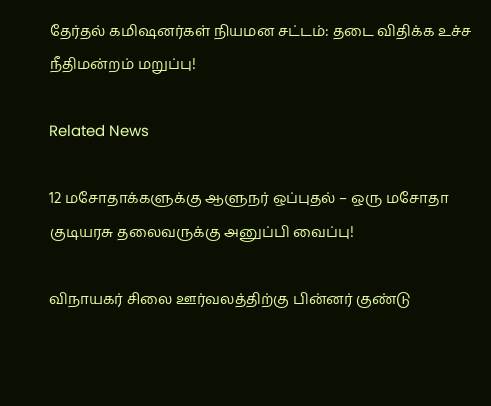தேர்தல் கமிஷனர்கள் நியமன சட்டம்: தடை விதிக்க உச்ச நீதிமன்றம் மறுப்பு!

Related News

12 மசோதாக்களுக்கு ஆளுநர் ஒப்புதல் – ஒரு மசோதா குடியரசு தலைவருக்கு அனுப்பி வைப்பு!

விநாயகர் சிலை ஊர்வலத்திற்கு பின்னர் குண்டு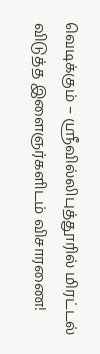வெடிக்கும் – ஸ்ரீவில்லிபுத்தூரில் மிரட்டல் விடுத்த இளைஞர்களிடம் விசாரணை!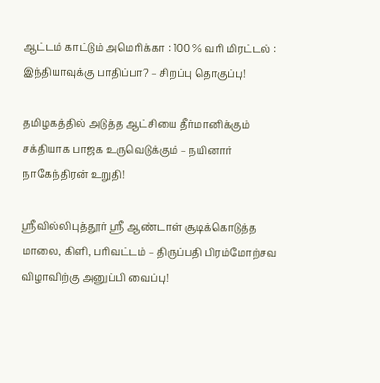ஆட்டம் காட்டும் அமெரிக்கா : 100 % வரி மிரட்டல் : இந்தியாவுக்கு பாதிப்பா? – சிறப்பு தொகுப்பு!

தமிழகத்தில் அடுத்த ஆட்சியை தீர்மானிக்கும் சக்தியாக பாஜக உருவெடுக்கும் – நயினார் நாகேந்திரன் உறுதி!

ஸ்ரீவில்லிபுத்தூர் ஸ்ரீ ஆண்டாள் சூடிக்கொடுத்த மாலை, கிளி, பரிவட்டம் – திருப்பதி பிரம்மோற்சவ விழாவிற்கு அனுப்பி வைப்பு!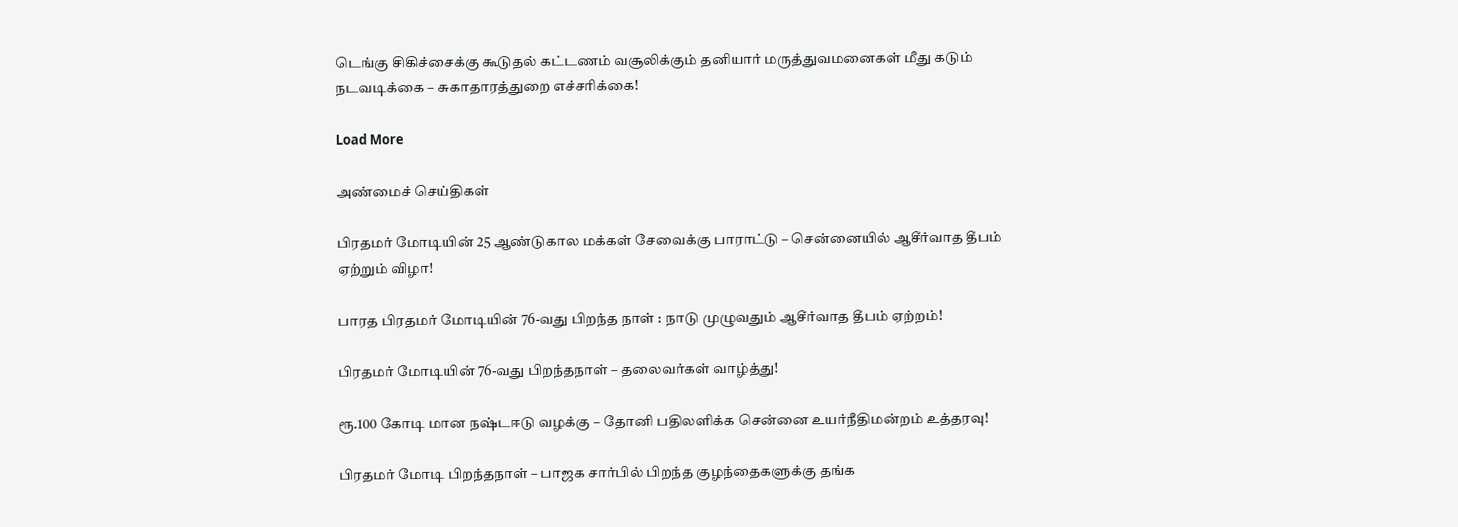டெங்கு சிகிச்சைக்கு கூடுதல் கட்டணம் வசூலிக்கும் தனியார் மருத்துவமனைகள் மீது கடும் நடவடிக்கை – சுகாதாரத்துறை எச்சரிக்கை!

Load More

அண்மைச் செய்திகள்

பிரதமர் மோடியின் 25 ஆண்டுகால மக்கள் சேவைக்கு பாராட்டு – சென்னையில் ஆசீர்வாத தீபம் ஏற்றும் விழா!

பாரத பிரதமர் மோடியின் 76-வது பிறந்த நாள் : நாடு முழுவதும் ஆசீர்வாத தீபம் ஏற்றம்!

பிரதமர் மோடியின் 76-வது பிறந்தநாள் – தலைவர்கள் வாழ்த்து!

ரூ.100 கோடி மான நஷ்டஈடு வழக்கு – தோனி பதிலளிக்க சென்னை உயர்நீதிமன்றம் உத்தரவு!

பிரதமர் மோடி பிறந்தநாள் – பாஜக சார்பில் பிறந்த குழந்தைகளுக்கு தங்க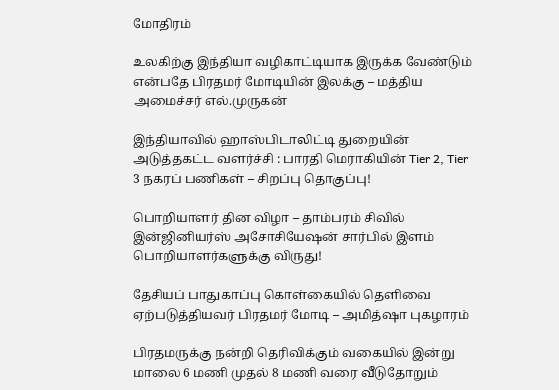மோதிரம்

உலகிற்கு இந்தியா வழிகாட்டியாக இருக்க வேண்டும் என்பதே பிரதமர் மோடியின் இலக்கு – மத்திய அமைச்சர் எல்.முருகன்

இந்தியாவில் ஹாஸ்பிடாலிட்டி துறையின் அடுத்தகட்ட வளர்ச்சி : பாரதி மெராகியின் Tier 2, Tier 3 நகரப் பணிகள் – சிறப்பு தொகுப்பு!

பொறியாளர் தின விழா – தாம்பரம் சிவில் இன்ஜினியர்ஸ் அசோசியேஷன் சார்பில் இளம் பொறியாளர்களுக்கு விருது!

தேசியப் பாதுகாப்பு கொள்கையில் தெளிவை ஏற்படுத்தியவர் பிரதமர் மோடி – அமித்ஷா புகழாரம்

பிரதமருக்கு நன்றி தெரிவிக்கும் வகையில் இன்று மாலை 6 மணி முதல் 8 மணி வரை வீடுதோறும்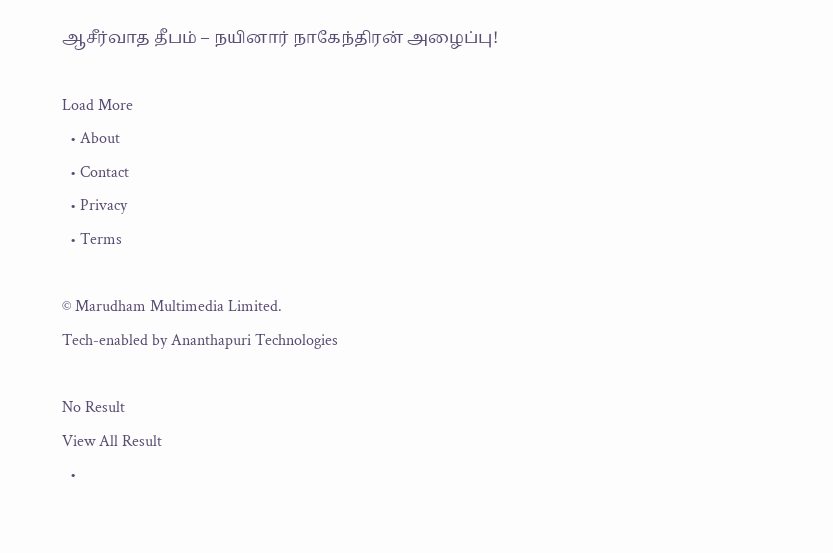ஆசீர்வாத தீபம் – நயினார் நாகேந்திரன் அழைப்பு!

Load More
  • About
  • Contact
  • Privacy
  • Terms

© Marudham Multimedia Limited.
Tech-enabled by Ananthapuri Technologies

No Result
View All Result
  •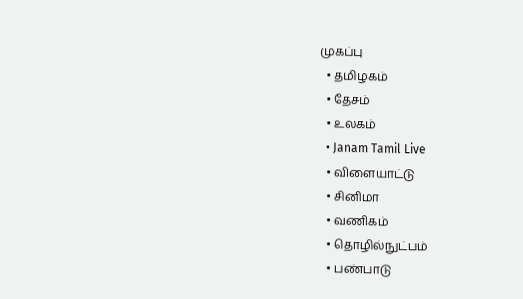முகப்பு
  • தமிழகம்
  • தேசம்
  • உலகம்
  • Janam Tamil Live
  • விளையாட்டு
  • சினிமா
  • வணிகம்
  • தொழில்நுட்பம்
  • பண்பாடு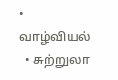• வாழ்வியல்
  • சுற்றுலா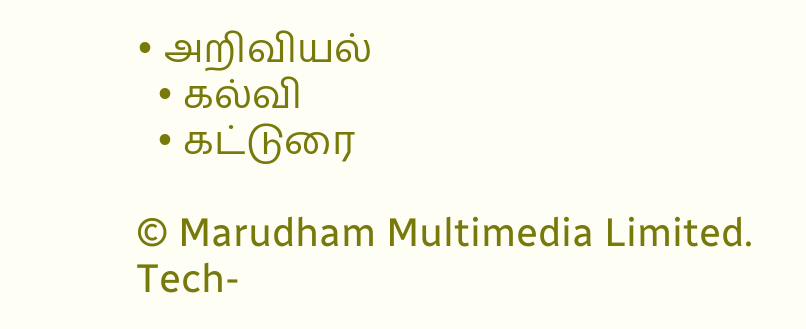• அறிவியல்
  • கல்வி
  • கட்டுரை

© Marudham Multimedia Limited.
Tech-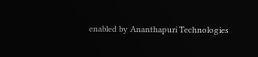enabled by Ananthapuri Technologies